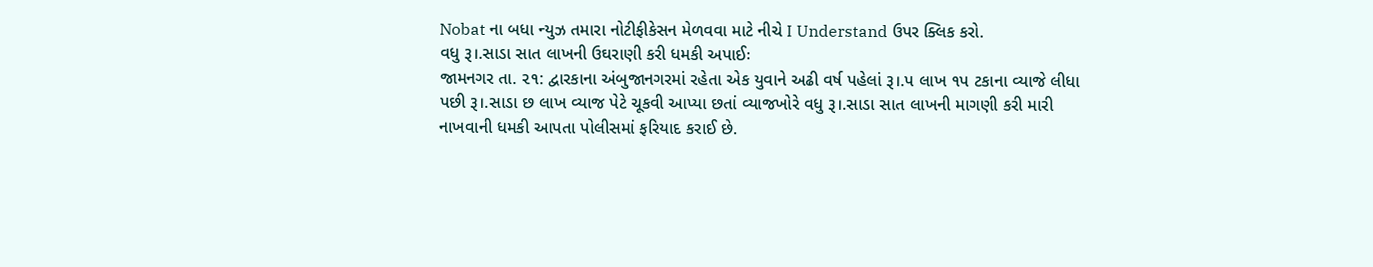Nobat ના બધા ન્યુઝ તમારા નોટીફીકેસન મેળવવા માટે નીચે I Understand ઉપર ક્લિક કરો.
વધુ રૂ।.સાડા સાત લાખની ઉઘરાણી કરી ધમકી અપાઈઃ
જામનગર તા. ૨૧: દ્વારકાના અંબુજાનગરમાં રહેતા એક યુવાને અઢી વર્ષ પહેલાં રૂ।.પ લાખ ૧પ ટકાના વ્યાજે લીધા પછી રૂ।.સાડા છ લાખ વ્યાજ પેટે ચૂકવી આપ્યા છતાં વ્યાજખોરે વધુ રૂ।.સાડા સાત લાખની માગણી કરી મારી નાખવાની ધમકી આપતા પોલીસમાં ફરિયાદ કરાઈ છે.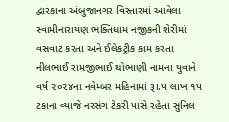દ્વારકાના અંબુજાનગર વિસ્તારમાં આવેલા સ્વામીનારાયણ ભક્તિધામ નજીકની શેરીમાં વસવાટ કરતા અને ઈલેકટ્રીક કામ કરતા નીલભાઈ રામજીભાઈ થોભાણી નામના યુવાને વર્ષ ૨૦૨૪ના નવેમ્બર મહિનામાં રૂ।.પ લાખ ૧પ ટકાના વ્યાજે નરસંગ ટેકરી પાસે રહેતા સુનિલ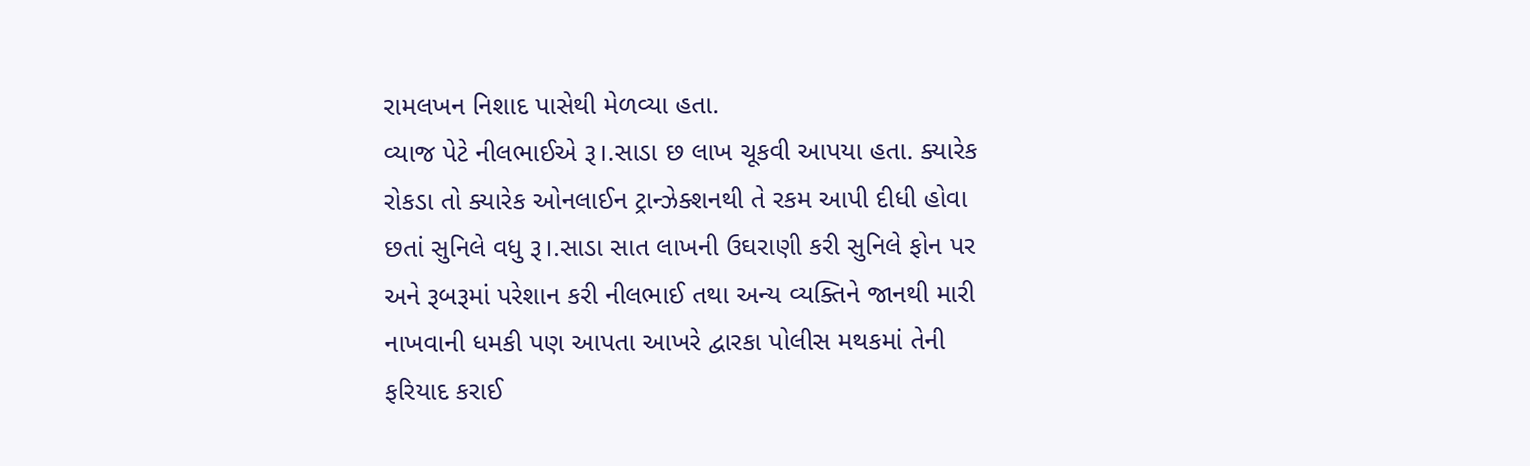રામલખન નિશાદ પાસેથી મેળવ્યા હતા.
વ્યાજ પેટે નીલભાઈએ રૂ।.સાડા છ લાખ ચૂકવી આપયા હતા. ક્યારેક રોકડા તો ક્યારેક ઓનલાઈન ટ્રાન્ઝેક્શનથી તે રકમ આપી દીધી હોવા છતાં સુનિલે વધુ રૂ।.સાડા સાત લાખની ઉઘરાણી કરી સુનિલે ફોન પર અને રૂબરૂમાં પરેશાન કરી નીલભાઈ તથા અન્ય વ્યક્તિને જાનથી મારી નાખવાની ધમકી પણ આપતા આખરે દ્વારકા પોલીસ મથકમાં તેની ફરિયાદ કરાઈ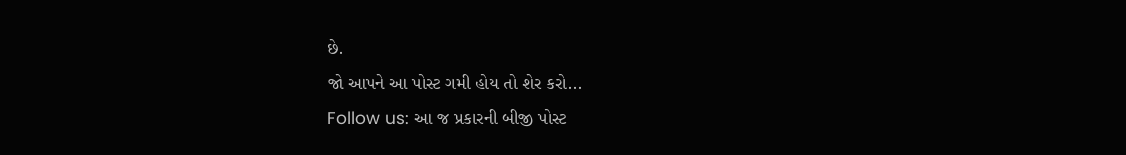છે.
જો આપને આ પોસ્ટ ગમી હોય તો શેર કરો...
Follow us: આ જ પ્રકારની બીજી પોસ્ટ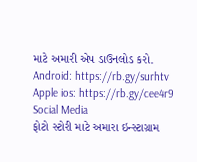માટે અમારી એપ ડાઉનલોડ કરો.
Android: https://rb.gy/surhtv
Apple ios: https://rb.gy/cee4r9
Social Media
ફોટો સ્ટોરી માટે અમારા ઇન્સ્ટાગ્રામ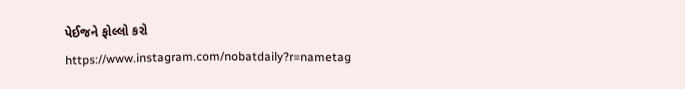પેઈજને ફોલ્લો કરો
https://www.instagram.com/nobatdaily?r=nametag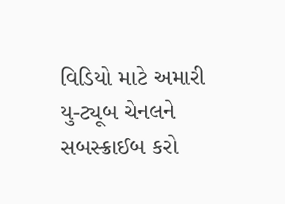વિડિયો માટે અમારી યુ-ટ્યૂબ ચેનલને સબસ્ક્રાઈબ કરો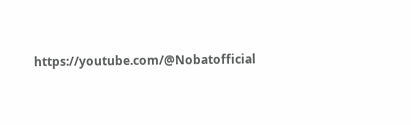https://youtube.com/@Nobatofficial